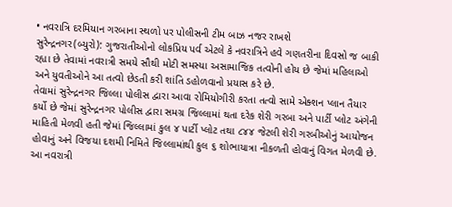• નવરાત્રિ દરમિયાન ગરબાના સ્થળો પર પોલીસની ટીમ બાઝ નજર રાખશે
સુરેન્દ્રનગર(બ્યુરો): ગુજરાતીઓનો લોકપ્રિય પર્વ એટલે કે નવરાત્રિને હવે ગણતરીના દિવસો જ બાકી રહ્યા છે તેવામાં નવરાત્રી સમયે સૌથી મોટી સમસ્યા અસામાજિક તત્વોની હોય છે જેમાં મહિલાઓ અને યુવતીઓને આ તત્વો છેડતી કરી શાંતિ ડહોળવાનો પ્રયાસ કરે છે.
તેવામાં સુરેન્દ્રનગર જિલ્લા પોલીસ દ્વારા આવા રોમિયોગીરી કરતા તત્વો સામે એક્શન પ્લાન તૈયાર કર્યો છે જેમાં સુરેન્દ્રનગર પોલીસ દ્વારા સમગ્ર જિલ્લામાં થતા દરેક શેરી ગરબા અને પાર્ટી પ્લોટ અંગેની માહિતી મેળવી હતી જેમાં જિલ્લામાં કુલ ૪ પાર્ટી પ્લોટ તથા ૮૪૪ જેટલી શેરી ગરબીઓનું આયોજન હોવાનું અને વિજયા દશમી નિમિતે જિલ્લામાંથી કુલ ૬ શોભાયાત્રા નીકળતી હોવાનું વિગત મેળવી છે.
આ નવરાત્રી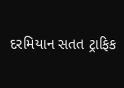દરમિયાન સતત ટ્રાફિક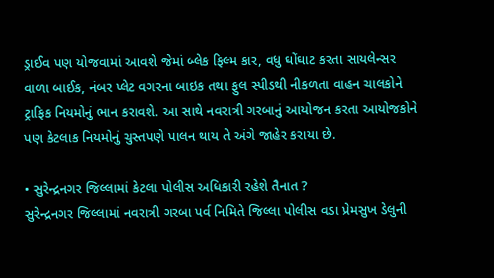ડ્રાઈવ પણ યોજવામાં આવશે જેમાં બ્લેક ફિલ્મ કાર, વધુ ઘોંઘાટ કરતા સાયલેન્સર વાળા બાઈક, નંબર પ્લેટ વગરના બાઇક તથા ફુલ સ્પીડથી નીકળતા વાહન ચાલકોને ટ્રાફિક નિયમોનું ભાન કરાવશે. આ સાથે નવરાત્રી ગરબાનું આયોજન કરતા આયોજકોને પણ કેટલાક નિયમોનું ચુસ્તપણે પાલન થાય તે અંગે જાહેર કરાયા છે.

• સુરેન્દ્રનગર જિલ્લામાં કેટલા પોલીસ અધિકારી રહેશે તૈનાત ?
સુરેન્દ્રનગર જિલ્લામાં નવરાત્રી ગરબા પર્વ નિમિતે જિલ્લા પોલીસ વડા પ્રેમસુખ ડેલુની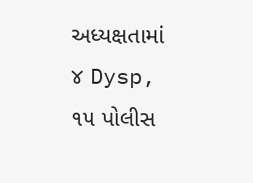અધ્યક્ષતામાં ૪ Dysp, ૧૫ પોલીસ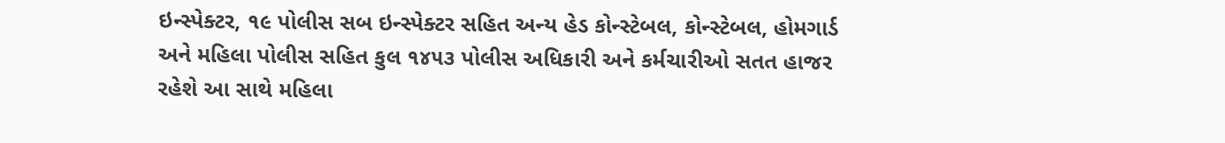ઇન્સ્પેક્ટર, ૧૯ પોલીસ સબ ઇન્સ્પેક્ટર સહિત અન્ય હેડ કોન્સ્ટેબલ, કોન્સ્ટેબલ, હોમગાર્ડ અને મહિલા પોલીસ સહિત કુલ ૧૪૫૩ પોલીસ અધિકારી અને કર્મચારીઓ સતત હાજર રહેશે આ સાથે મહિલા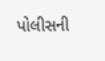પોલીસની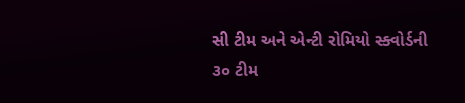સી ટીમ અને એન્ટી રોમિયો સ્ક્વોર્ડની ૩૦ ટીમ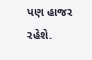પણ હાજર રહેશે.